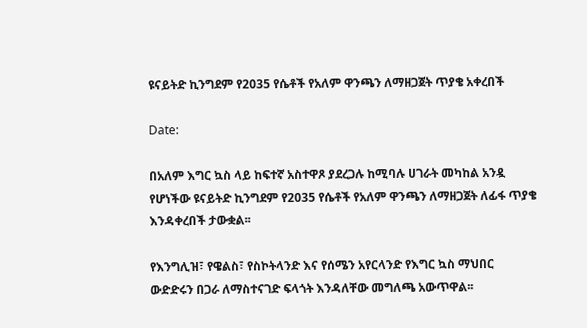ዩናይትድ ኪንግደም የ2035 የሴቶች የአለም ዋንጫን ለማዘጋጀት ጥያቄ አቀረበች

Date:

በአለም እግር ኳስ ላይ ከፍተኛ አስተዋጾ ያደረጋሉ ከሚባሉ ሀገራት መካከል አንዷ የሆነችው ዩናይትድ ኪንግደም የ2035 የሴቶች የአለም ዋንጫን ለማዘጋጀት ለፊፋ ጥያቄ እንዳቀረበች ታውቋል፡፡

የእንግሊዝ፣ የዌልስ፣ የስኮትላንድ እና የሰሜን አየርላንድ የእግር ኳስ ማህበር ውድድሩን በጋራ ለማስተናገድ ፍላጎት እንዳለቸው መግለጫ አውጥዋል፡፡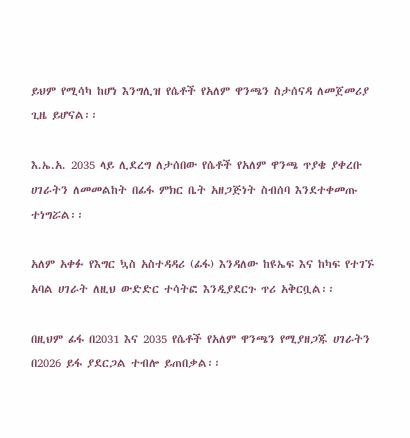ይህም የሚሳካ ከሆነ እንግሊዝ የሴቶች የአለም ዋንጫን ስታሰናዳ ለመጀመሪያ ጊዜ ይሆናል፡፡

እ.ኤ.አ. 2035 ላይ ሊደረግ ለታሰበው የሴቶች የአለም ዋንጫ ጥያቄ ያቀረቡ ሀገራትን ለመመልከት በፊፋ ምክር ቤት አዘጋጅነት ስብሰባ እንደተቀመጡ ተነግሯል፡፡

አለም አቀፉ የእግር ኳስ አስተዳዳሪ (ፊፋ) እንዳለው ከዩኤፍ እና ከካፍ የተገኙ አባል ሀገራት ለዚህ ውድድር ተሳትፎ እንዲያደርጉ ጥሪ አቅርቧል፡፡

በዚህም ፊፋ በ2031 እና 2035 የሴቶች የአለም ዋንጫን የሚያዘጋጁ ሀገራትን በ2026 ይፋ ያደርጋል ተብሎ ይጠበቃል፡፡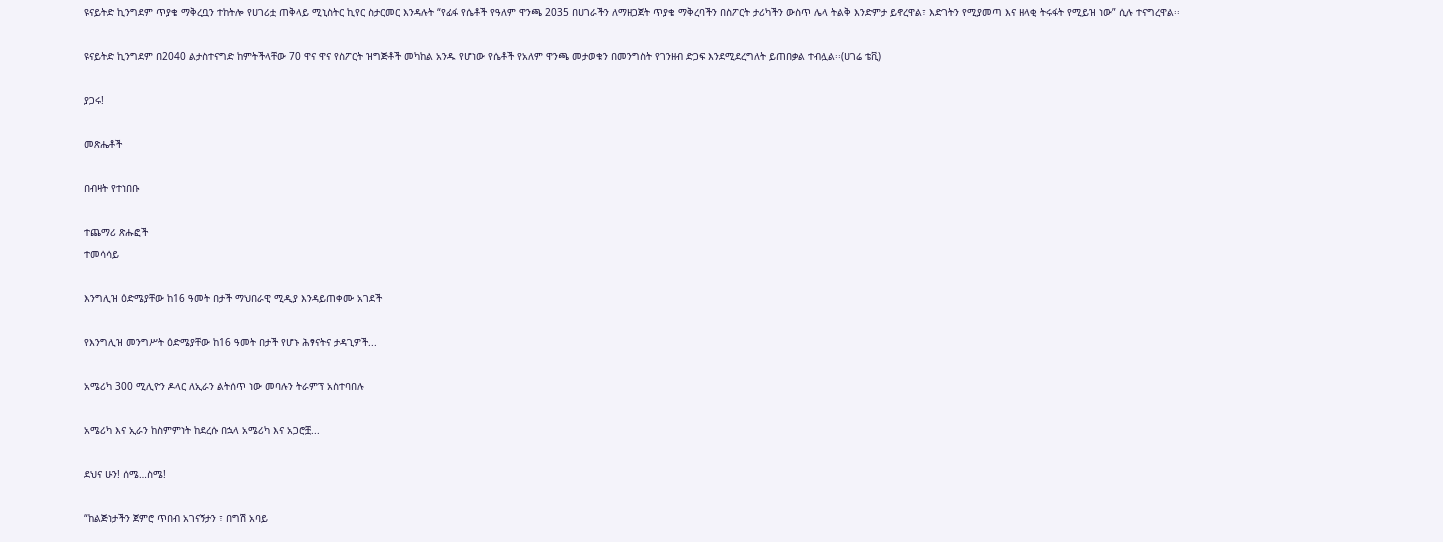ዩናይትድ ኪንግደም ጥያቄ ማቅረቧን ተከትሎ የሀገሪቷ ጠቅላይ ሚኒስትር ኪየር ስታርመር እንዳሉት “የፊፋ የሴቶች የዓለም ዋንጫ 2035 በሀገራችን ለማዘጋጀት ጥያቄ ማቅረባችን በስፖርት ታሪካችን ውስጥ ሌላ ትልቅ እንድምታ ይኖረዋል፣ እድገትን የሚያመጣ እና ዘላቂ ትሩፋት የሚይዝ ነው” ሲሉ ተናግረዋል፡፡

ዩናይትድ ኪንግደም በ2040 ልታስተናግድ ከምትችላቸው 70 ዋና ዋና የስፖርት ዝግጅቶች መካከል አንዱ የሆነው የሴቶች የአለም ዋንጫ መታወቁን በመንግስት የገንዘብ ድጋፍ እንደሚደረግለት ይጠበቃል ተብሏል፡፡(ሀገሬ ቴቪ)

ያጋሩ!

መጽሔቶች

በብዛት የተነበቡ

ተጨማሪ ጽሑፎች
ተመሳሳይ

እንግሊዝ ዕድሜያቸው ከ16 ዓመት በታች ማህበራዊ ሚዲያ እንዳይጠቀሙ አገደች

የእንግሊዝ መንግሥት ዕድሜያቸው ከ16 ዓመት በታች የሆኑ ሕፃናትና ታዳጊዎች...

አሜሪካ 300 ሚሊዮን ዶላር ለኢራን ልትሰጥ ነው መባሉን ትራምፕ አስተባበሉ

አሜሪካ እና ኢራን ከስምምነት ከደረሱ በኋላ አሜሪካ እና አጋሮቿ...

ደህና ሁን! ሰሜ…ስሜ!

“ከልጅነታችን ጀምሮ ጥበብ አገናኝታን ፣ በግሽ አባይ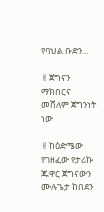የባህል ቡድን...

✌ጀግናን ማክበርና መሸለም ጀግንነት ነው

✌ከዕድሜው የገዘፈው የታሪኩ ጁዋር ጀግናውን ሙሉጌታ ከበደን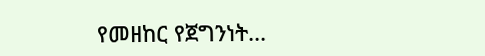የመዘከር የጀግንነት...